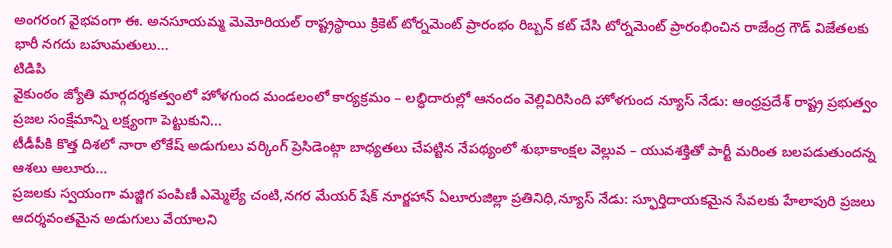అంగరంగ వైభవంగా ఈ. అనసూయమ్మ మెమోరియల్ రాష్ట్రస్థాయి క్రికెట్ టోర్నమెంట్ ప్రారంభం రిబ్బన్ కట్ చేసి టోర్నమెంట్ ప్రారంభించిన రాజేంద్ర గౌడ్ విజేతలకు భారీ నగదు బహుమతులు...
టిడిపి
వైకుంఠం జ్యోతి మార్గదర్శకత్వంలో హోళగుంద మండలంలో కార్యక్రమం – లబ్ధిదారుల్లో ఆనందం వెల్లివిరిసింది హోళగుంద న్యూస్ నేడు: ఆంధ్రప్రదేశ్ రాష్ట్ర ప్రభుత్వం ప్రజల సంక్షేమాన్ని లక్ష్యంగా పెట్టుకుని...
టీడీపీకి కొత్త దిశలో నారా లోకేష్ అడుగులు వర్కింగ్ ప్రెసిడెంట్గా బాధ్యతలు చేపట్టిన నేపథ్యంలో శుభాకాంక్షల వెల్లువ – యువశక్తితో పార్టీ మరింత బలపడుతుందన్న ఆశలు ఆలూరు...
ప్రజలకు స్వయంగా మజ్జిగ పంపిణీ ఎమ్మెల్యే చంటి,నగర మేయర్ షేక్ నూర్జహాన్ ఏలూరుజిల్లా ప్రతినిధి,న్యూస్ నేడు: స్ఫూర్తిదాయకమైన సేవలకు హేలాపురి ప్రజలు ఆదర్శవంతమైన అడుగులు వేయాలని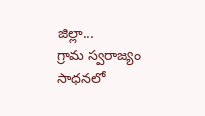జిల్లా...
గ్రామ స్వరాజ్యం సాధనలో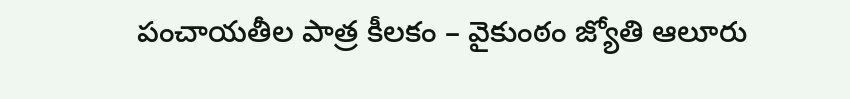పంచాయతీల పాత్ర కీలకం – వైకుంఠం జ్యోతి ఆలూరు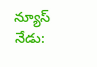న్యూస్ నేడు: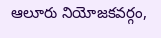ఆలూరు నియోజకవర్గం,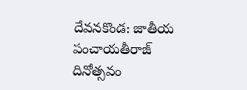దేవనకొండ: జాతీయ పంచాయతీరాజ్ దినోత్సవం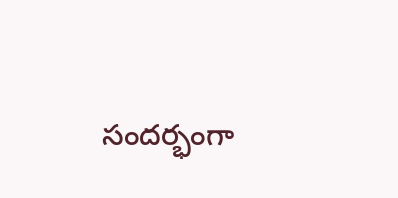సందర్భంగా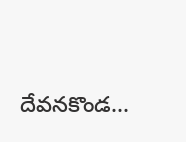దేవనకొండ...